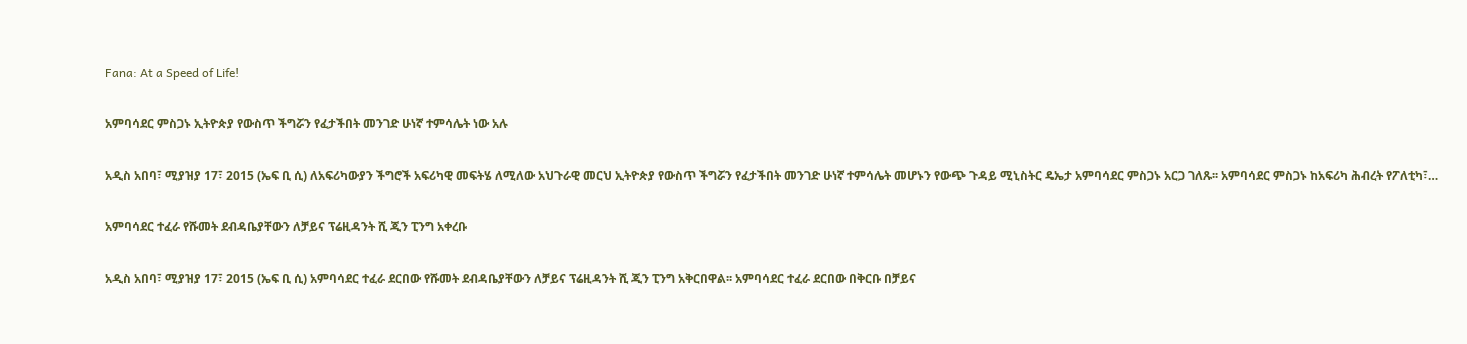Fana: At a Speed of Life!

አምባሳደር ምስጋኑ ኢትዮጵያ የውስጥ ችግሯን የፈታችበት መንገድ ሁነኛ ተምሳሌት ነው አሉ

አዲስ አበባ፣ ሚያዝያ 17፣ 2015 (ኤፍ ቢ ሲ) ለአፍሪካውያን ችግሮች አፍሪካዊ መፍትሄ ለሚለው አህጉራዊ መርህ ኢትዮጵያ የውስጥ ችግሯን የፈታችበት መንገድ ሁነኛ ተምሳሌት መሆኑን የውጭ ጉዳይ ሚኒስትር ዴኤታ አምባሳደር ምስጋኑ አርጋ ገለጹ፡፡ አምባሳደር ምስጋኑ ከአፍሪካ ሕብረት የፖለቲካ፣…

አምባሳደር ተፈራ የሹመት ደብዳቤያቸውን ለቻይና ፕሬዚዳንት ሺ ጂን ፒንግ አቀረቡ

አዲስ አበባ፣ ሚያዝያ 17፣ 2015 (ኤፍ ቢ ሲ) አምባሳደር ተፈራ ደርበው የሹመት ደብዳቤያቸውን ለቻይና ፕሬዚዳንት ሺ ጂን ፒንግ አቅርበዋል፡፡ አምባሳደር ተፈራ ደርበው በቅርቡ በቻይና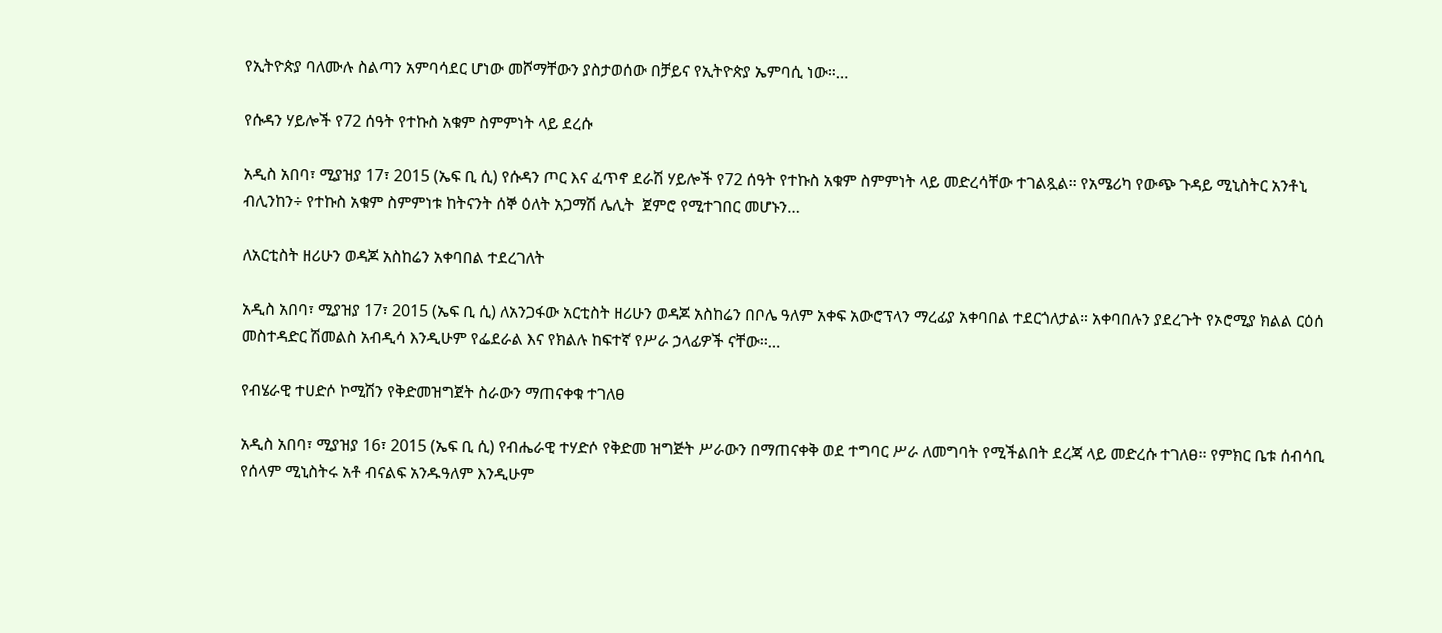የኢትዮጵያ ባለሙሉ ስልጣን አምባሳደር ሆነው መሾማቸውን ያስታወሰው በቻይና የኢትዮጵያ ኤምባሲ ነው።…

የሱዳን ሃይሎች የ72 ሰዓት የተኩስ አቁም ስምምነት ላይ ደረሱ

አዲስ አበባ፣ ሚያዝያ 17፣ 2015 (ኤፍ ቢ ሲ) የሱዳን ጦር እና ፈጥኖ ደራሽ ሃይሎች የ72 ሰዓት የተኩስ አቁም ስምምነት ላይ መድረሳቸው ተገልጿል፡፡ የአሜሪካ የውጭ ጉዳይ ሚኒስትር አንቶኒ ብሊንከን÷ የተኩስ አቁም ስምምነቱ ከትናንት ሰኞ ዕለት አጋማሽ ሌሊት  ጀምሮ የሚተገበር መሆኑን…

ለአርቲስት ዘሪሁን ወዳጆ አስከሬን አቀባበል ተደረገለት

አዲስ አበባ፣ ሚያዝያ 17፣ 2015 (ኤፍ ቢ ሲ) ለአንጋፋው አርቲስት ዘሪሁን ወዳጆ አስከሬን በቦሌ ዓለም አቀፍ አውሮፕላን ማረፊያ አቀባበል ተደርጎለታል። አቀባበሉን ያደረጉት የኦሮሚያ ክልል ርዕሰ መስተዳድር ሽመልስ አብዲሳ እንዲሁም የፌደራል እና የክልሉ ከፍተኛ የሥራ ኃላፊዎች ናቸው፡፡…

የብሄራዊ ተሀድሶ ኮሚሽን የቅድመዝግጀት ስራውን ማጠናቀቁ ተገለፀ

አዲስ አበባ፣ ሚያዝያ 16፣ 2015 (ኤፍ ቢ ሲ) የብሔራዊ ተሃድሶ የቅድመ ዝግጅት ሥራውን በማጠናቀቅ ወደ ተግባር ሥራ ለመግባት የሚችልበት ደረጃ ላይ መድረሱ ተገለፀ፡፡ የምክር ቤቱ ሰብሳቢ የሰላም ሚኒስትሩ አቶ ብናልፍ አንዱዓለም እንዲሁም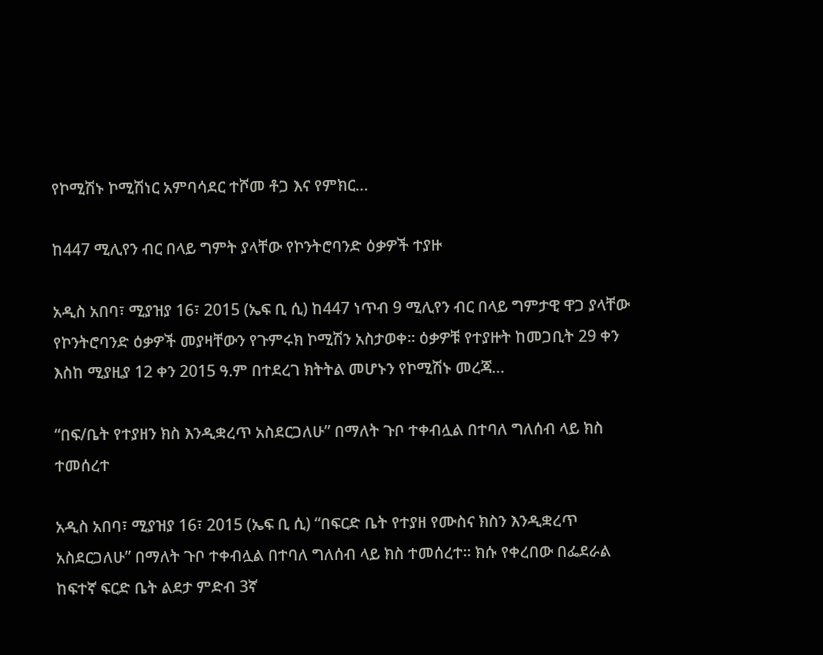የኮሚሽኑ ኮሚሽነር አምባሳደር ተሾመ ቶጋ እና የምክር…

ከ447 ሚሊየን ብር በላይ ግምት ያላቸው የኮንትሮባንድ ዕቃዎች ተያዙ

አዲስ አበባ፣ ሚያዝያ 16፣ 2015 (ኤፍ ቢ ሲ) ከ447 ነጥብ 9 ሚሊየን ብር በላይ ግምታዊ ዋጋ ያላቸው የኮንትሮባንድ ዕቃዎች መያዛቸውን የጉምሩክ ኮሚሽን አስታወቀ፡፡ ዕቃዎቹ የተያዙት ከመጋቢት 29 ቀን እስከ ሚያዚያ 12 ቀን 2015 ዓ.ም በተደረገ ክትትል መሆኑን የኮሚሽኑ መረጃ…

“በፍ/ቤት የተያዘን ክስ እንዲቋረጥ አስደርጋለሁ” በማለት ጉቦ ተቀብሏል በተባለ ግለሰብ ላይ ክስ ተመሰረተ

አዲስ አበባ፣ ሚያዝያ 16፣ 2015 (ኤፍ ቢ ሲ) “በፍርድ ቤት የተያዘ የሙስና ክስን እንዲቋረጥ አስደርጋለሁ” በማለት ጉቦ ተቀብሏል በተባለ ግለሰብ ላይ ክስ ተመሰረተ፡፡ ክሱ የቀረበው በፌደራል ከፍተኛ ፍርድ ቤት ልደታ ምድብ 3ኛ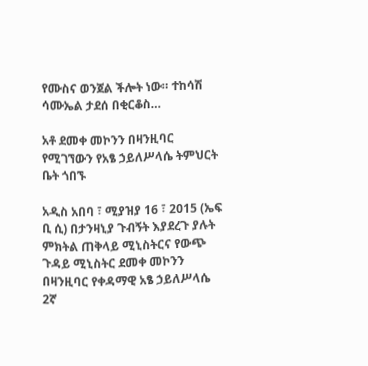የሙስና ወንጀል ችሎት ነው። ተከሳሽ ሳሙኤል ታደሰ በቂርቆስ…

አቶ ደመቀ መኮንን በዛንዚባር የሚገኘውን የአፄ ኃይለሥላሴ ትምህርት ቤት ጎበኙ

አዲስ አበባ ፣ ሚያዝያ 16 ፣ 2015 (ኤፍ ቢ ሲ) በታንዛኒያ ጉብኝት እያደረጉ ያሉት ምክትል ጠቅላይ ሚኒስትርና የውጭ ጉዳይ ሚኒስትር ደመቀ መኮንን በዛንዚባር የቀዳማዊ አፄ ኃይለሥላሴ 2ኛ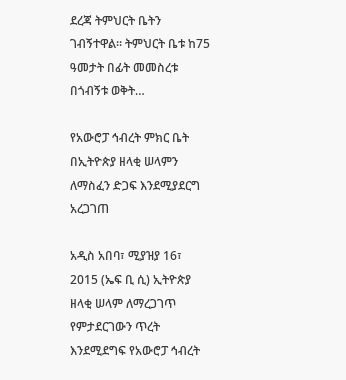ደረጃ ትምህርት ቤትን ገብኝተዋል። ትምህርት ቤቱ ከ75 ዓመታት በፊት መመስረቱ በጎብኝቱ ወቅት…

የአውሮፓ ኅብረት ምክር ቤት በኢትዮጵያ ዘላቂ ሠላምን ለማስፈን ድጋፍ እንደሚያደርግ አረጋገጠ

አዲስ አበባ፣ ሚያዝያ 16፣ 2015 (ኤፍ ቢ ሲ) ኢትዮጵያ ዘላቂ ሠላም ለማረጋገጥ የምታደርገውን ጥረት እንደሚደግፍ የአውሮፓ ኅብረት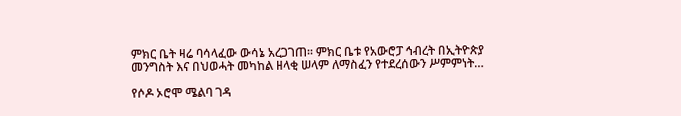ምክር ቤት ዛሬ ባሳላፈው ውሳኔ አረጋገጠ፡፡ ምክር ቤቱ የአውሮፓ ኅብረት በኢትዮጵያ መንግስት እና በህወሓት መካከል ዘላቂ ሠላም ለማስፈን የተደረሰውን ሥምምነት…

የሶዶ ኦሮሞ ሜልባ ገዳ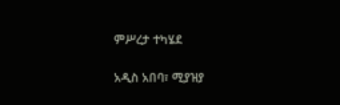ምሥረታ ተካሄደ

አዲስ አበባ፣ ሚያዝያ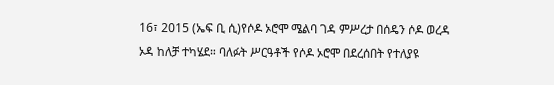16፣ 2015 (ኤፍ ቢ ሲ)የሶዶ ኦሮሞ ሜልባ ገዳ ምሥረታ በሰዴን ሶዶ ወረዳ ኦዳ ከለቻ ተካሄደ። ባለፉት ሥርዓቶች የሶዶ ኦሮሞ በደረሰበት የተለያዩ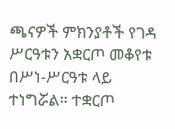ጫናዎች ምክንያቶች የገዳ ሥርዓቱን አቋርጦ መቆየቱ በሥነ-ሥርዓቱ ላይ ተነግሯል። ተቋርጦ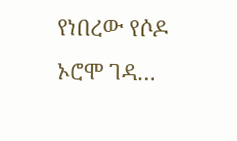የነበረው የሶዶ ኦሮሞ ገዳ…